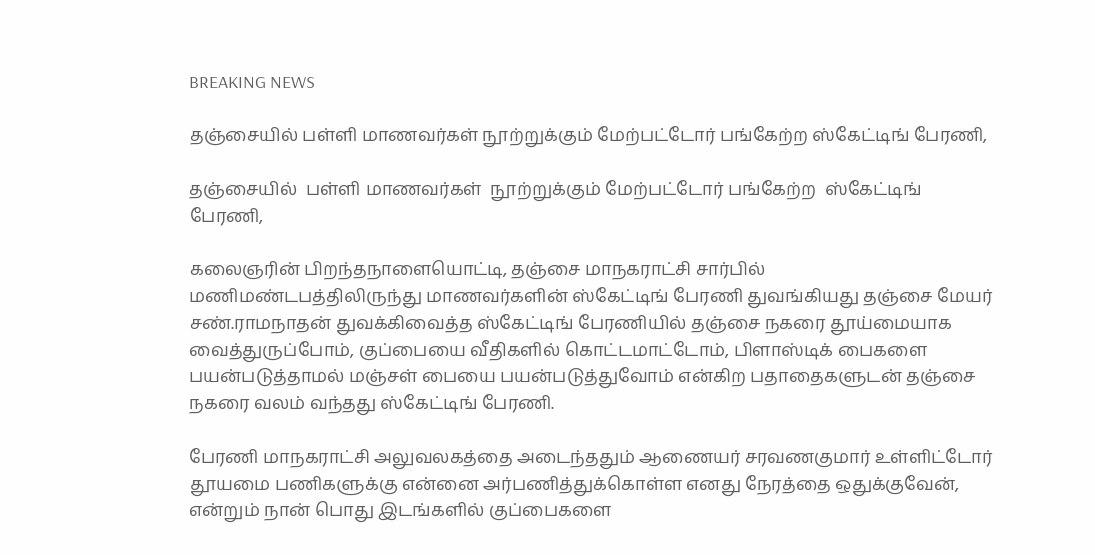BREAKING NEWS

தஞ்சையில் பள்ளி மாணவர்கள் நூற்றுக்கும் மேற்பட்டோர் பங்கேற்ற ஸ்கேட்டிங் பேரணி,

தஞ்சையில்  பள்ளி மாணவர்கள்  நூற்றுக்கும் மேற்பட்டோர் பங்கேற்ற  ஸ்கேட்டிங் பேரணி,

கலைஞரின் பிறந்தநாளையொட்டி, தஞ்சை மாநகராட்சி சார்பில் மணிமண்டபத்திலிருந்து மாணவர்களின் ஸ்கேட்டிங் பேரணி துவங்கியது தஞ்சை மேயர் சண்.ராமநாதன் துவக்கிவைத்த ஸ்கேட்டிங் பேரணியில் தஞ்சை நகரை தூய்மையாக வைத்துருப்போம், குப்பையை வீதிகளில் கொட்டமாட்டோம், பிளாஸ்டிக் பைகளை பயன்படுத்தாமல் மஞ்சள் பையை பயன்படுத்துவோம் என்கிற பதாதைகளுடன் தஞ்சை நகரை வலம் வந்தது ஸ்கேட்டிங் பேரணி.

பேரணி மாநகராட்சி அலுவலகத்தை அடைந்ததும் ஆணையர் சரவணகுமார் உள்ளிட்டோர் தூயமை பணிகளுக்கு என்னை அர்பணித்துக்கொள்ள எனது நேரத்தை ஒதுக்குவேன், என்றும் நான் பொது இடங்களில் குப்பைகளை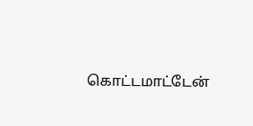கொட்டமாட்டேன்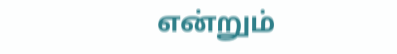என்றும்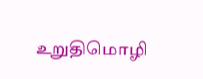உறுதிமொழி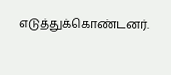எடுத்துக்கொண்டனர்.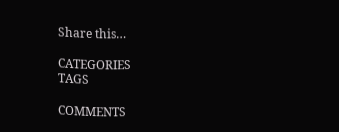Share this…

CATEGORIES
TAGS

COMMENTS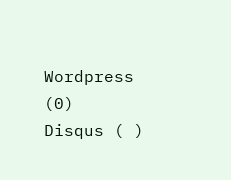Wordpress (0)
Disqus ( )